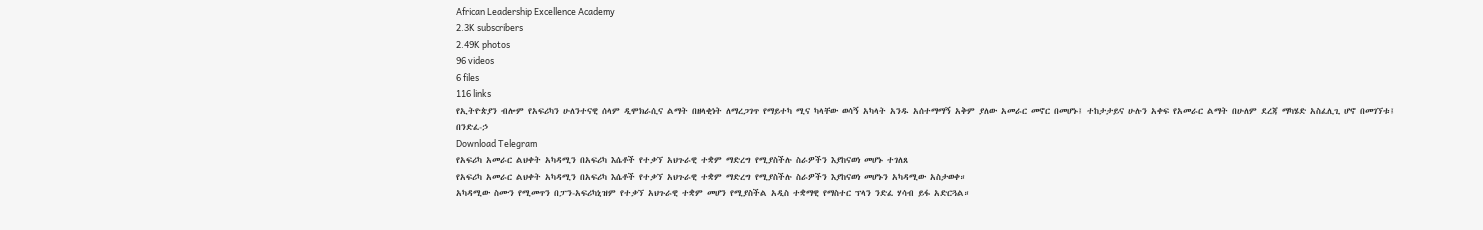African Leadership Excellence Academy
2.3K subscribers
2.49K photos
96 videos
6 files
116 links
የኢትዮጵያን ብሎም የአፍሪካን ሁለንተናዊ ሰላም ዲሞክራሲና ልማት በዘላቂነት ለማረጋገጥ የማይተካ ሚና ካላቸው ወሳኝ አካላት አንዱ አሰተማማኝ አቅም ያለው አመራር መኖር በመሆኑ፤ ተከታታይና ሁሉን አቀፍ የአመራር ልማት በሁለም ደረጃ ማካሄድ አስፈሊጊ ሆኖ በመገኘቱ፤
በንድፈ-ኃ
Download Telegram
የአፍሪካ አመራር ልህቀት አካዳሚን በአፍሪካ እሴቶች የተቃኘ አህጉራዊ ተቋም ማድረግ የሚያስችሉ ስራዎችን እያከናወነ መሆኑ ተገለጸ
የአፍሪካ አመራር ልህቀት አካዳሚን በአፍሪካ እሴቶች የተቃኘ አህጉራዊ ተቋም ማድረግ የሚያስችሉ ስራዎችን እያከናወነ መሆኑን አካዳሚው አስታወቀ።
አካዳሚው ስሙን የሚመጥን በፓን-አፍሪካኒዝም የተቃኘ አህጉራዊ ተቋም መሆን የሚያስችል አዲስ ተቋማዊ የማስተር ፕላን ንድፈ ሃሳብ ይፋ አድርጓል።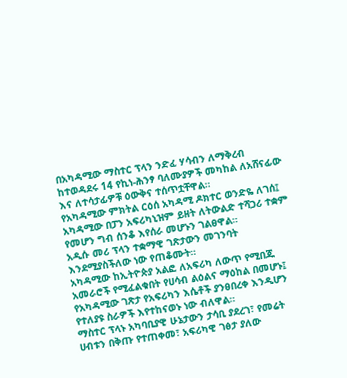በአካዳሚው ማስተር ፕላን ንድፈ ሃሳብን ለማቅረብ ከተወዳደሩ 14 የኪነ-ሕንፃ ባለሙያዎች መካከል ለአሸናፊው እና ለተሳታፊዎቹ ዕውቅና ተሰጥቷቸዋል።
የአካዳሚው ምክትል ርዕሰ አካዳሚ ዶክተር ወንድዬ ለገሰ፤ አካዳሚው በፓን አፍሪካኒዝም ይዘት ለትውልድ ተሻጋሪ ተቋም የመሆን ግብ ሰንቆ እየሰራ መሆኑን ገልፀዋል።
አዲሱ መሪ ፕላን ተቋማዊ ገጽታውን መገንባት እንደሚያስችለው ነው የጠቆሙት።
አካዳሚው ከኢትዮጵያ አልፎ ለአፍሪካ ለውጥ የሚበጁ አመራሮች የሚፈልቁበት የሀሳብ ልዕልና ማዕከል በመሆኑ፤ የአካዳሚው ገጽታ የአፍሪካን እሴቶች ያንፀበረቀ እንዲሆን የተለያዩ ስራዎች እየተከናወኑ ነው ብለዋል።
ማስተር ፕላኑ አካባቢያዊ ሁኔታውን ታሳቢ ያደረገ፣ የመሬት ሀብቱን በቅጡ የተጠቀመ፣ አፍሪካዊ ገፅታ ያለው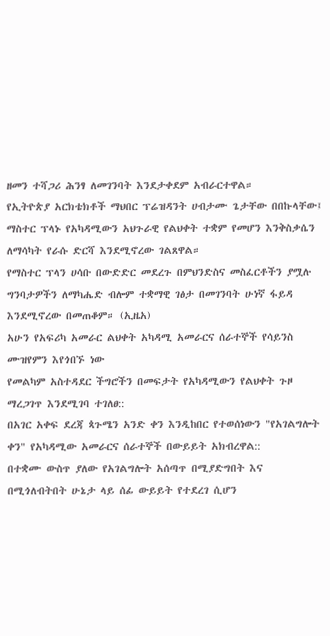ዘመን ተሻጋሪ ሕንፃ ለመገንባት እንደታቀደም አብራርተዋል።
የኢትዮጵያ አርክቴክቶች ማህበር ፕሬዝዳንት ሀብታሙ ጌታቸው በበኩላቸው፤ ማስተር ፕላኑ የአካዳሚውን አህጉራዊ የልህቀት ተቋም የመሆን እንቅስቃሴን ለማሳካት የራሱ ድርሻ እንደሚኖረው ገልጸዋል።
የማስተር ፕላን ሀሳቡ በውድድር መደረጉ በምህንድስና መስፈርቶችን ያሟሉ ግንባታዎችን ለማካሔድ ብሎም ተቋማዊ ገፅታ በመገንባት ሁነኛ ፋይዳ እንደሚኖረው በመጠቆም። (ኢዜአ)
አሁን የአፍሪካ አመራር ልህቀት አካዳሚ አመራርና ሰራተኞች የሳይንስ ሙዝየምን እየጎበኙ ነው
የመልካም አስተዳደር ችግሮችን በመፍታት የአካዳሚውን የልህቀት ጉዞ ማረጋገጥ እንደሚገባ ተገለፀ::
በአገር አቀፍ ደረጃ ጳጉሜን አንድ ቀን እንዲከበር የተወሰነውን "የአገልግሎት ቀን" የአካዳሚው አመራርና ሰራተኞች በውይይት አክብረዋል::
በተቋሙ ውስጥ ያለው የአገልግሎት አሰጣጥ በሚያድግበት እና በሚጎለብትበት ሁኔታ ላይ ሰፊ ውይይት የተደረገ ሲሆን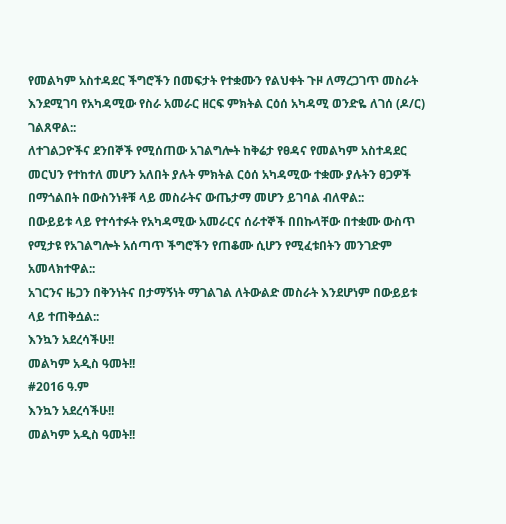የመልካም አስተዳደር ችግሮችን በመፍታት የተቋሙን የልህቀት ጉዞ ለማረጋገጥ መስራት እንደሚገባ የአካዳሚው የስራ አመራር ዘርፍ ምክትል ርዕሰ አካዳሚ ወንድዬ ለገሰ (ዶ/ር) ገልጸዋል::
ለተገልጋዮችና ደንበኞች የሚሰጠው አገልግሎት ከቅሬታ የፀዳና የመልካም አስተዳደር መርህን የተከተለ መሆን አለበት ያሉት ምክትል ርዕሰ አካዳሚው ተቋሙ ያሉትን ፀጋዎች በማጎልበት በውስንነቶቹ ላይ መስራትና ውጤታማ መሆን ይገባል ብለዋል::
በውይይቱ ላይ የተሳተፉት የአካዳሚው አመራርና ሰራተኞች በበኩላቸው በተቋሙ ውስጥ የሚታዩ የአገልግሎት አሰጣጥ ችግሮችን የጠቆሙ ሲሆን የሚፈቱበትን መንገድም አመላክተዋል::
አገርንና ዜጋን በቅንነትና በታማኝነት ማገልገል ለትውልድ መስራት እንደሆነም በውይይቱ ላይ ተጠቅሷል::
እንኳን አደረሳችሁ!!
መልካም አዲስ ዓመት!!
#2016 ዓ.ም
እንኳን አደረሳችሁ!!
መልካም አዲስ ዓመት!!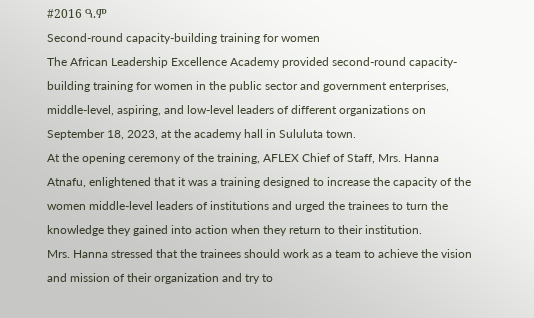#2016 ዓ.ም
Second-round capacity-building training for women
The African Leadership Excellence Academy provided second-round capacity-building training for women in the public sector and government enterprises, middle-level, aspiring, and low-level leaders of different organizations on September 18, 2023, at the academy hall in Sululuta town.
At the opening ceremony of the training, AFLEX Chief of Staff, Mrs. Hanna Atnafu, enlightened that it was a training designed to increase the capacity of the women middle-level leaders of institutions and urged the trainees to turn the knowledge they gained into action when they return to their institution.
Mrs. Hanna stressed that the trainees should work as a team to achieve the vision and mission of their organization and try to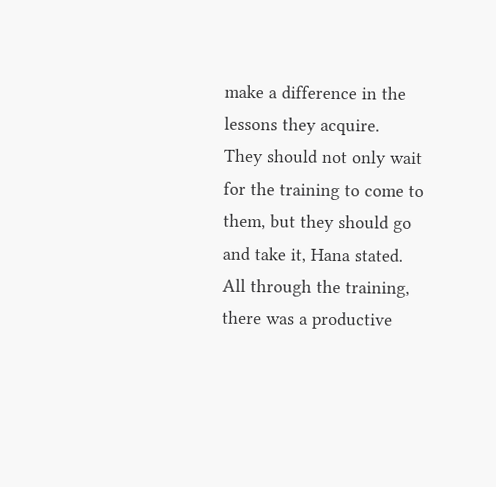make a difference in the lessons they acquire.
They should not only wait for the training to come to them, but they should go and take it, Hana stated.
All through the training, there was a productive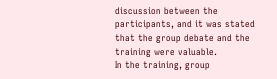discussion between the participants, and it was stated that the group debate and the training were valuable.
In the training, group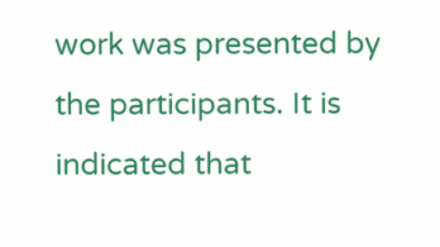work was presented by the participants. It is indicated that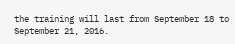the training will last from September 18 to September 21, 2016.